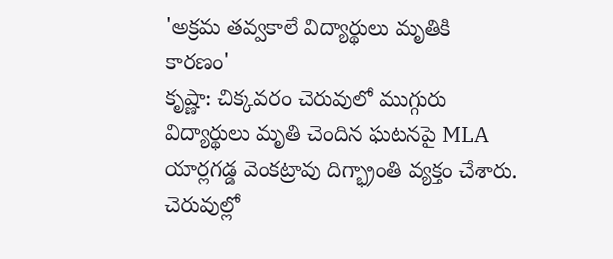'అక్రమ తవ్వకాలే విద్యార్థులు మృతికి కారణం'
కృష్ణా: చిక్కవరం చెరువులో ముగ్గురు విద్యార్థులు మృతి చెందిన ఘటనపై MLA యార్లగడ్డ వెంకట్రావు దిగ్భ్రాంతి వ్యక్తం చేశారు. చెరువుల్లో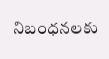నిబంధనలకు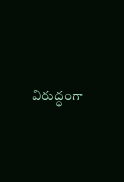విరుద్ధంగా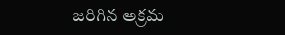జరిగిన అక్రమ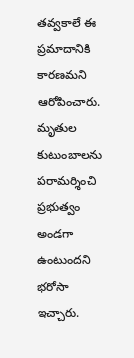తవ్వకాలే ఈ ప్రమాదానికి కారణమని ఆరోపించారు. మృతుల కుటుంబాలను పరామర్శించి ప్రభుత్వం అండగా ఉంటుందని భరోసా ఇచ్చారు.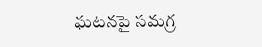ఘటనపై సమగ్ర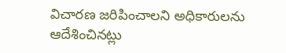విచారణ జరిపించాలని అధికారులను ఆదేశించినట్లు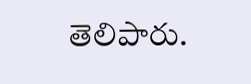తెలిపారు.